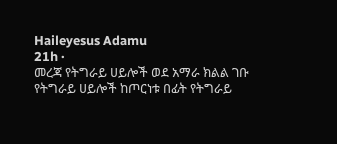Haileyesus Adamu
21h ·
መረጃ የትግራይ ሀይሎች ወደ አማራ ክልል ገቡ
የትግራይ ሀይሎች ከጦርነቱ በፊት የትግራይ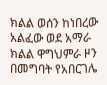ክልል ወሰን ከነበረው አልፈው ወደ አማራ ክልል ዋግህምራ ዞን በመግባት የአበርገሌ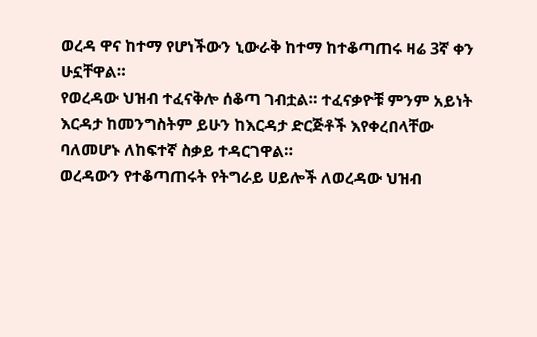ወረዳ ዋና ከተማ የሆነችውን ኒውራቅ ከተማ ከተቆጣጠሩ ዛሬ 3ኛ ቀን ሁኗቸዋል።
የወረዳው ህዝብ ተፈናቅሎ ሰቆጣ ገብቷል። ተፈናቃዮቹ ምንም አይነት እርዳታ ከመንግስትም ይሁን ከእርዳታ ድርጅቶች እየቀረበላቸው ባለመሆኑ ለከፍተኛ ስቃይ ተዳርገዋል።
ወረዳውን የተቆጣጠሩት የትግራይ ሀይሎች ለወረዳው ህዝብ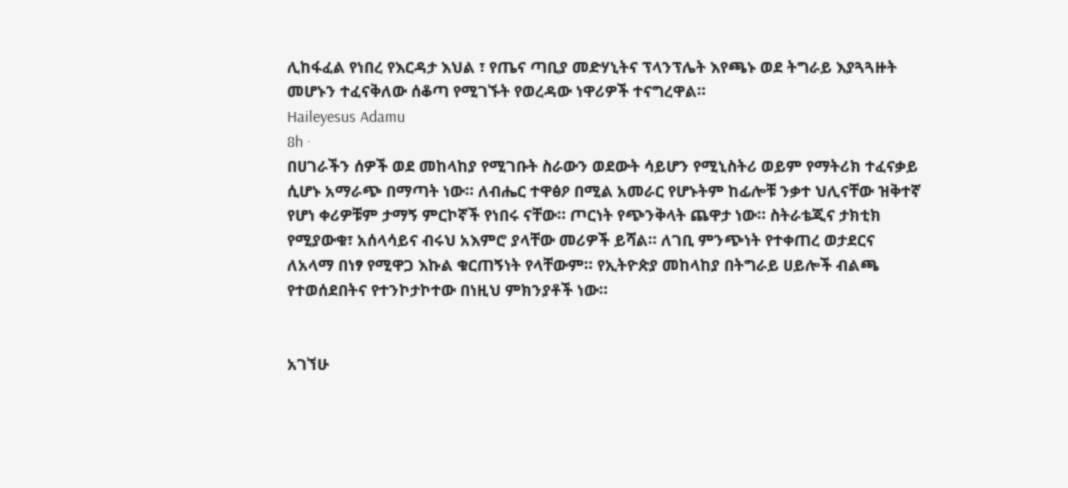ሊከፋፈል የነበረ የእርዳታ እህል ፣ የጤና ጣቢያ መድሃኒትና ፕላንፕሌት እየጫኑ ወደ ትግራይ እያጓጓዙት መሆኑን ተፈናቅለው ሰቆጣ የሚገኙት የወረዳው ነዋሪዎች ተናግረዋል።
Haileyesus Adamu
8h ·
በሀገራችን ሰዎች ወደ መከላከያ የሚገቡት ስራውን ወደውት ሳይሆን የሚኒስትሪ ወይም የማትሪክ ተፈናቃይ ሲሆኑ አማራጭ በማጣት ነው። ለብሔር ተዋፅዖ በሚል አመራር የሆኑትም ከፊሎቹ ንቃተ ህሊናቸው ዝቅተኛ የሆነ ቀሪዎቹም ታማኝ ምርኮኛች የነበሩ ናቸው። ጦርነት የጭንቅላት ጨዋታ ነው። ስትራቴጂና ታክቲክ የሚያውቁ፣ አሰላሳይና ብሩህ አእምሮ ያላቸው መሪዎች ይሻል። ለገቢ ምንጭነት የተቀጠረ ወታደርና ለአላማ በነፃ የሚዋጋ እኩል ቁርጠኝነት የላቸውም። የኢትዮጵያ መከላከያ በትግራይ ሀይሎች ብልጫ የተወሰደበትና የተንኮታኮተው በነዚህ ምክንያቶች ነው።


አገኘሁ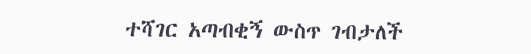ተሻገር አጣብቂኝ ውስጥ ገብታለች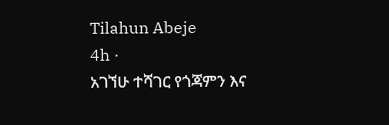Tilahun Abeje
4h ·
አገኘሁ ተሻገር የጎጃምን እና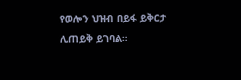የወሎን ህዝብ በይፋ ይቅርታ ሊጠይቅ ይገባል።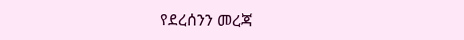የደረሰንን መረጃ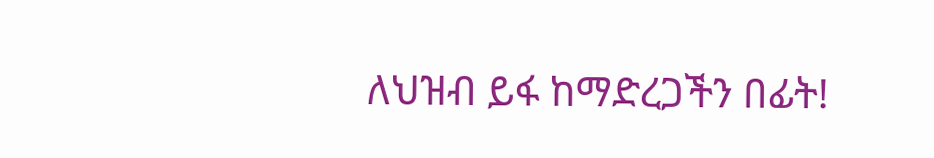ለህዝብ ይፋ ከማድረጋችን በፊት!